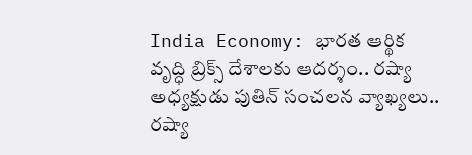India Economy: భారత ఆర్థిక వృద్ధి బ్రిక్స్ దేశాలకు ఆదర్శం.. రష్యా అధ్యక్షుడు పుతిన్ సంచలన వ్యాఖ్యలు..
రష్యా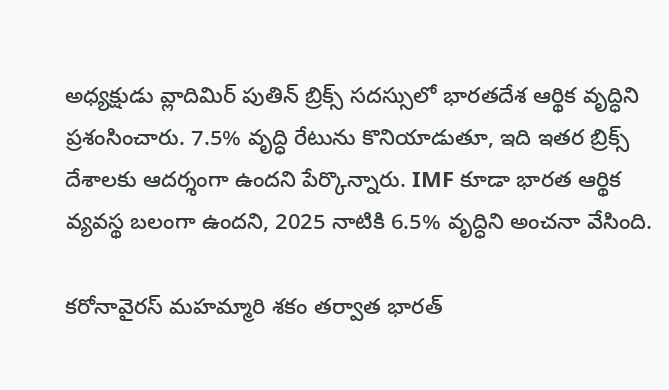అధ్యక్షుడు వ్లాదిమిర్ పుతిన్ బ్రిక్స్ సదస్సులో భారతదేశ ఆర్థిక వృద్ధిని ప్రశంసించారు. 7.5% వృద్ధి రేటును కొనియాడుతూ, ఇది ఇతర బ్రిక్స్ దేశాలకు ఆదర్శంగా ఉందని పేర్కొన్నారు. IMF కూడా భారత ఆర్థిక వ్యవస్థ బలంగా ఉందని, 2025 నాటికి 6.5% వృద్ధిని అంచనా వేసింది.

కరోనావైరస్ మహమ్మారి శకం తర్వాత భారత్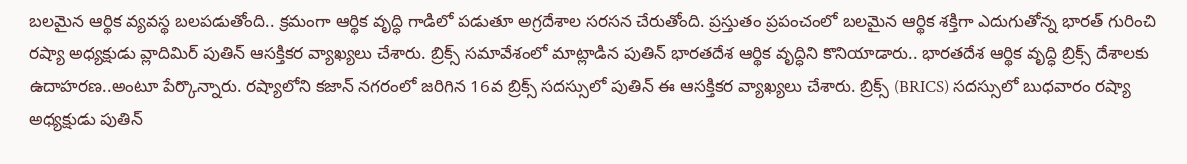బలమైన ఆర్థిక వ్యవస్థ బలపడుతోంది.. క్రమంగా ఆర్థిక వృద్ధి గాడిలో పడుతూ అగ్రదేశాల సరసన చేరుతోంది. ప్రస్తుతం ప్రపంచంలో బలమైన ఆర్థిక శక్తిగా ఎదుగుతోన్న భారత్ గురించి రష్యా అధ్యక్షుడు వ్లాదిమిర్ పుతిన్ ఆసక్తికర వ్యాఖ్యలు చేశారు. బ్రిక్స్ సమావేశంలో మాట్లాడిన పుతిన్ భారతదేశ ఆర్థిక వృద్ధిని కొనియాడారు.. భారతదేశ ఆర్థిక వృద్ధి బ్రిక్స్ దేశాలకు ఉదాహరణ..అంటూ పేర్కొన్నారు. రష్యాలోని కజాన్ నగరంలో జరిగిన 16వ బ్రిక్స్ సదస్సులో పుతిన్ ఈ ఆసక్తికర వ్యాఖ్యలు చేశారు. బ్రిక్స్ (BRICS) సదస్సులో బుధవారం రష్యా అధ్యక్షుడు పుతిన్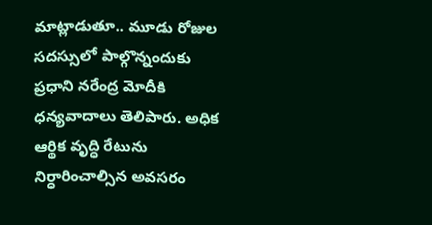మాట్లాడుతూ.. మూడు రోజుల సదస్సులో పాల్గొన్నందుకు ప్రధాని నరేంద్ర మోదీకి ధన్యవాదాలు తెలిపారు. అధిక ఆర్థిక వృద్ధి రేటును నిర్ధారించాల్సిన అవసరం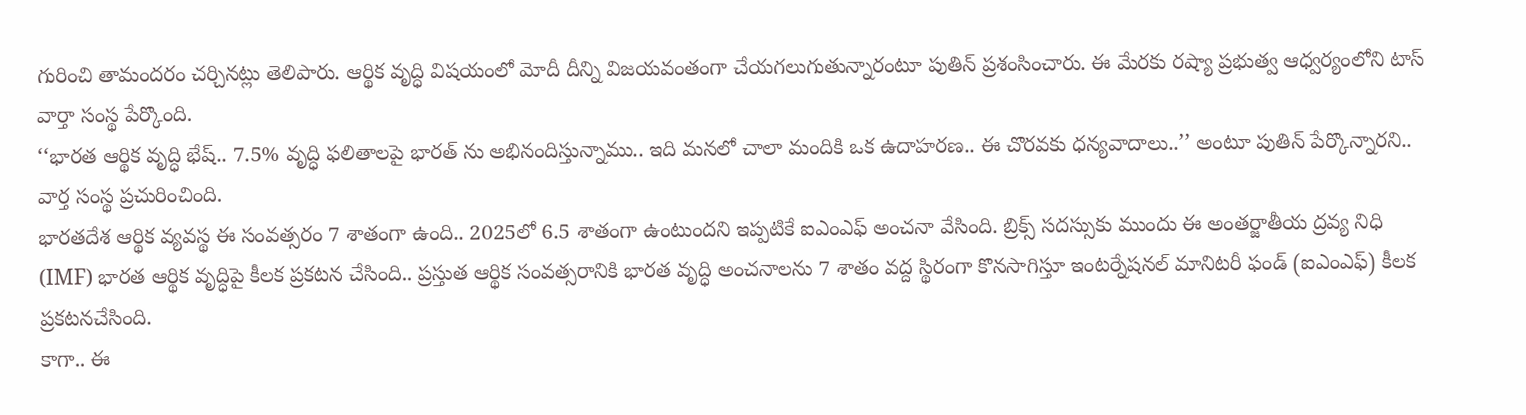గురించి తామందరం చర్చినట్లు తెలిపారు. ఆర్థిక వృద్ధి విషయంలో మోదీ దీన్ని విజయవంతంగా చేయగలుగుతున్నారంటూ పుతిన్ ప్రశంసించారు. ఈ మేరకు రష్యా ప్రభుత్వ ఆధ్వర్యంలోని టాస్ వార్తా సంస్థ పేర్కొంది.
‘‘భారత ఆర్థిక వృద్ధి భేష్.. 7.5% వృద్ధి ఫలితాలపై భారత్ ను అభినందిస్తున్నాము.. ఇది మనలో చాలా మందికి ఒక ఉదాహరణ.. ఈ చొరవకు ధన్యవాదాలు..’’ అంటూ పుతిన్ పేర్కొన్నారని.. వార్త సంస్థ ప్రచురించింది.
భారతదేశ ఆర్థిక వ్యవస్థ ఈ సంవత్సరం 7 శాతంగా ఉంది.. 2025లో 6.5 శాతంగా ఉంటుందని ఇప్పటికే ఐఎంఎఫ్ అంచనా వేసింది. బ్రిక్స్ సదస్సుకు ముందు ఈ అంతర్జాతీయ ద్రవ్య నిధి (IMF) భారత ఆర్థిక వృద్ధిపై కీలక ప్రకటన చేసింది.. ప్రస్తుత ఆర్థిక సంవత్సరానికి భారత వృద్ధి అంచనాలను 7 శాతం వద్ద స్థిరంగా కొనసాగిస్తూ ఇంటర్నేషనల్ మానిటరీ ఫండ్ (ఐఎంఎఫ్) కీలక ప్రకటనచేసింది.
కాగా.. ఈ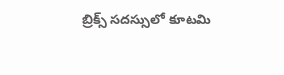బ్రిక్స్ సదస్సులో కూటమి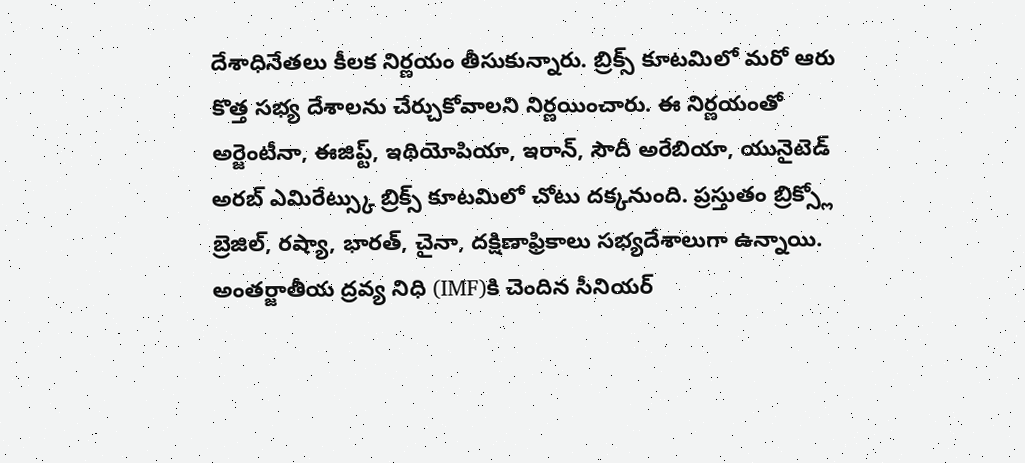దేశాధినేతలు కీలక నిర్ణయం తీసుకున్నారు. బ్రిక్స్ కూటమిలో మరో ఆరు కొత్త సభ్య దేశాలను చేర్చుకోవాలని నిర్ణయించారు. ఈ నిర్ణయంతో అర్జెంటీనా, ఈజిప్ట్, ఇథియోపియా, ఇరాన్, సౌదీ అరేబియా, యునైటెడ్ అరబ్ ఎమిరేట్స్కు బ్రిక్స్ కూటమిలో చోటు దక్కనుంది. ప్రస్తుతం బ్రిక్స్లో బ్రెజిల్, రష్యా, భారత్, చైనా, దక్షిణాఫ్రికాలు సభ్యదేశాలుగా ఉన్నాయి.
అంతర్జాతీయ ద్రవ్య నిధి (IMF)కి చెందిన సీనియర్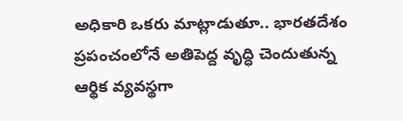అధికారి ఒకరు మాట్లాడుతూ.. భారతదేశం ప్రపంచంలోనే అతిపెద్ద వృద్ధి చెందుతున్న ఆర్థిక వ్యవస్థగా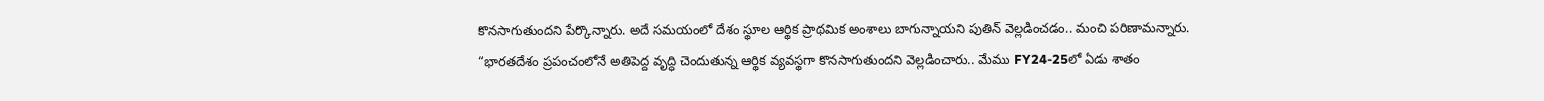కొనసాగుతుందని పేర్కొన్నారు. అదే సమయంలో దేశం స్థూల ఆర్థిక ప్రాథమిక అంశాలు బాగున్నాయని పుతిన్ వెల్లడించడం.. మంచి పరిణామన్నారు.
“భారతదేశం ప్రపంచంలోనే అతిపెద్ద వృద్ధి చెందుతున్న ఆర్థిక వ్యవస్థగా కొనసాగుతుందని వెల్లడించారు.. మేము FY24-25లో ఏడు శాతం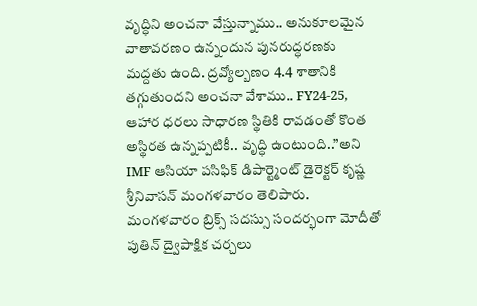వృద్ధిని అంచనా వేస్తున్నాము.. అనుకూలమైన వాతావరణం ఉన్నందున పునరుద్ధరణకు మద్దతు ఉంది. ద్రవ్యోల్బణం 4.4 శాతానికి తగ్గుతుందని అంచనా వేశాము.. FY24-25, ఆహార ధరలు సాధారణ స్థితికి రావడంతో కొంత అస్థిరత ఉన్నప్పటికీ.. వృద్ధి ఉంటుంది..”అని IMF ఆసియా పసిఫిక్ డిపార్ట్మెంట్ డైరెక్టర్ కృష్ణ శ్రీనివాసన్ మంగళవారం తెలిపారు.
మంగళవారం బ్రిక్స్ సదస్సు సందర్భంగా మోదీతో పుతిన్ ద్వైపాక్షిక చర్చలు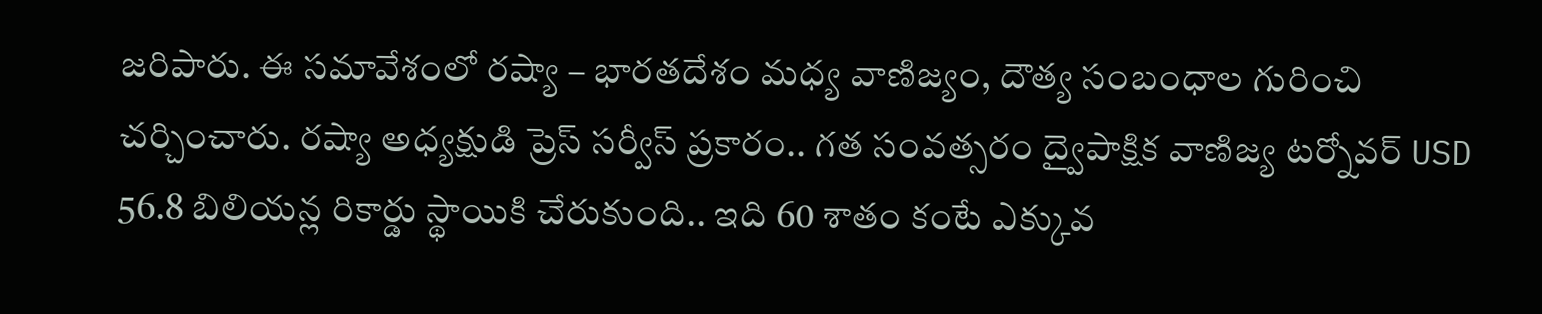జరిపారు. ఈ సమావేశంలో రష్యా – భారతదేశం మధ్య వాణిజ్యం, దౌత్య సంబంధాల గురించి చర్చించారు. రష్యా అధ్యక్షుడి ప్రెస్ సర్వీస్ ప్రకారం.. గత సంవత్సరం ద్వైపాక్షిక వాణిజ్య టర్నోవర్ USD 56.8 బిలియన్ల రికార్డు స్థాయికి చేరుకుంది.. ఇది 60 శాతం కంటే ఎక్కువ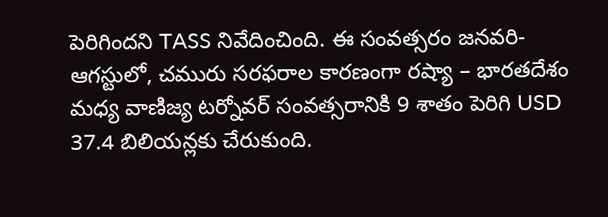పెరిగిందని TASS నివేదించింది. ఈ సంవత్సరం జనవరి-ఆగస్టులో, చమురు సరఫరాల కారణంగా రష్యా – భారతదేశం మధ్య వాణిజ్య టర్నోవర్ సంవత్సరానికి 9 శాతం పెరిగి USD 37.4 బిలియన్లకు చేరుకుంది.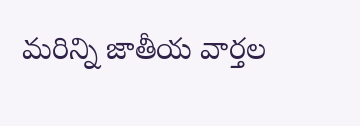మరిన్ని జాతీయ వార్తల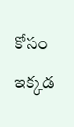కోసం ఇక్కడ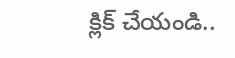క్లిక్ చేయండి..